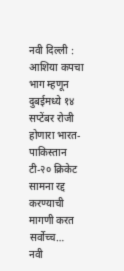नवी दिल्ली : आशिया कपचा भाग म्हणून दुबईमध्ये १४ सप्टेंबर रोजी होणारा भारत-पाकिस्तान टी-२० क्रिकेट सामना रद्द करण्याची मागणी करत सर्वोच्च…
नवी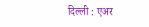दिल्ली : एअर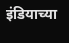इंडियाच्या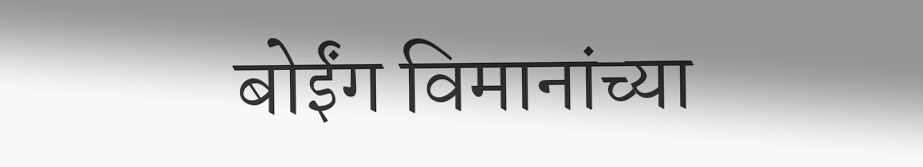बोईंग विमानांच्या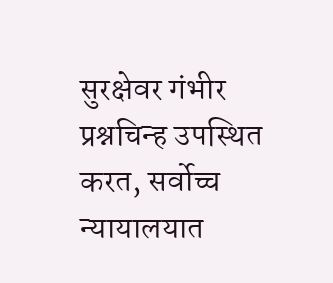सुरक्षेवर गंभीर प्रश्नचिन्ह उपस्थित करत, सर्वोच्च न्यायालयात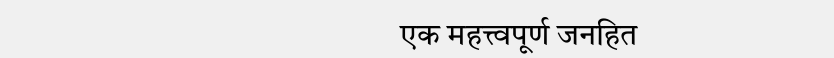एक महत्त्वपूर्ण जनहित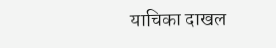याचिका दाखल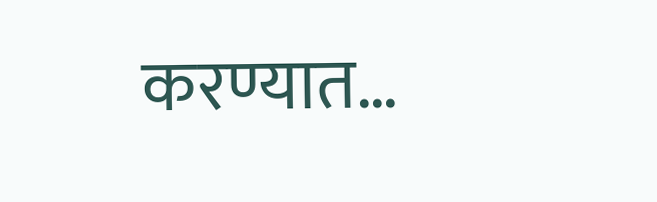करण्यात…